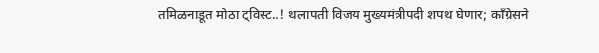तमिळनाडूत मोठा ट्विस्ट..! थलापती विजय मुख्यमंत्रीपदी शपथ घेणार; काँग्रेसने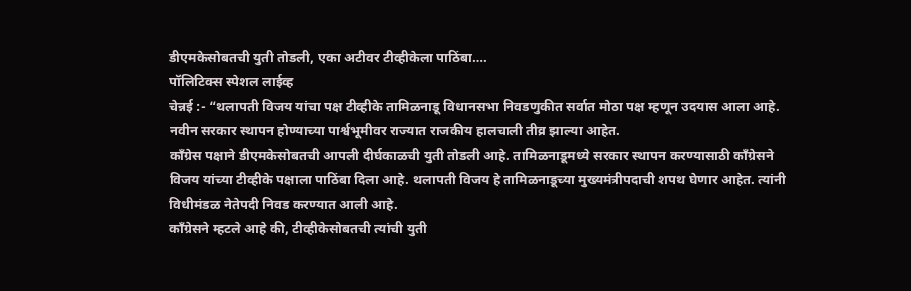डीएमकेसोबतची युती तोडली, एका अटीवर टीव्हीकेला पाठिंबा….
पॉलिटिक्स स्पेशल लाईव्ह
चेन्नई :- “थलापती विजय यांचा पक्ष टीव्हीके तामिळनाडू विधानसभा निवडणुकीत सर्वात मोठा पक्ष म्हणून उदयास आला आहे. नवीन सरकार स्थापन होण्याच्या पार्श्वभूमीवर राज्यात राजकीय हालचाली तीव्र झाल्या आहेत.
काँग्रेस पक्षाने डीएमकेसोबतची आपली दीर्घकाळची युती तोडली आहे. तामिळनाडूमध्ये सरकार स्थापन करण्यासाठी काँग्रेसने विजय यांच्या टीव्हीके पक्षाला पाठिंबा दिला आहे. थलापती विजय हे तामिळनाडूच्या मुख्यमंत्रीपदाची शपथ घेणार आहेत. त्यांनी विधीमंडळ नेतेपदी निवड करण्यात आली आहे.
काँग्रेसने म्हटले आहे की, टीव्हीकेसोबतची त्यांची युती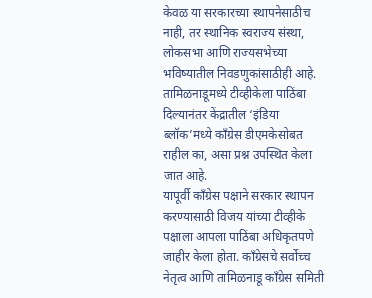केवळ या सरकारच्या स्थापनेसाठीच नाही, तर स्थानिक स्वराज्य संस्था, लोकसभा आणि राज्यसभेच्या भविष्यातील निवडणुकांसाठीही आहे. तामिळनाडूमध्ये टीव्हीकेला पाठिंबा दिल्यानंतर केंद्रातील ‘इंडिया ब्लॉक’मध्ये काँग्रेस डीएमकेसोबत राहील का, असा प्रश्न उपस्थित केला जात आहे.
यापूर्वी काँग्रेस पक्षाने सरकार स्थापन करण्यासाठी विजय यांच्या टीव्हीके पक्षाला आपला पाठिंबा अधिकृतपणे जाहीर केला होता. काँग्रेसचे सर्वोच्च नेतृत्व आणि तामिळनाडू काँग्रेस समिती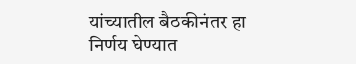यांच्यातील बैठकीनंतर हा निर्णय घेण्यात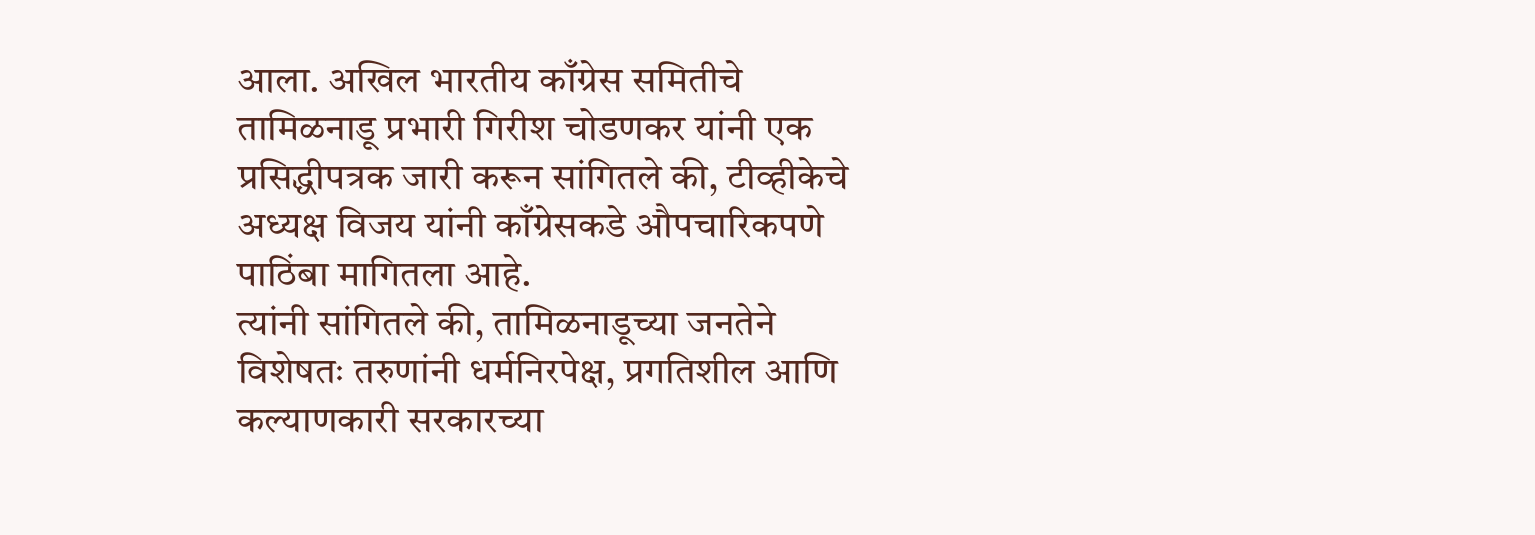आला. अखिल भारतीय काँग्रेस समितीचे तामिळनाडू प्रभारी गिरीश चोडणकर यांनी एक प्रसिद्धीपत्रक जारी करून सांगितले की, टीव्हीकेचे अध्यक्ष विजय यांनी काँग्रेसकडे औपचारिकपणे पाठिंबा मागितला आहे.
त्यांनी सांगितले की, तामिळनाडूच्या जनतेने विशेषतः तरुणांनी धर्मनिरपेक्ष, प्रगतिशील आणि कल्याणकारी सरकारच्या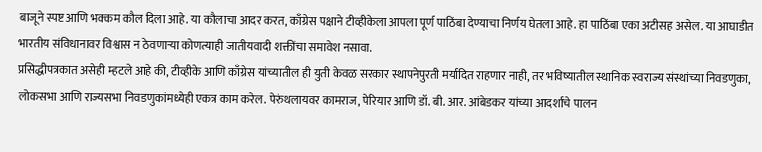बाजूने स्पष्ट आणि भक्कम कौल दिला आहे. या कौलाचा आदर करत, काँग्रेस पक्षाने टीव्हीकेला आपला पूर्ण पाठिंबा देण्याचा निर्णय घेतला आहे. हा पाठिंबा एका अटीसह असेल. या आघाडीत भारतीय संविधानावर विश्वास न ठेवणाऱ्या कोणत्याही जातीयवादी शक्तींचा समावेश नसावा.
प्रसिद्धीपत्रकात असेही म्हटले आहे की, टीव्हीके आणि काँग्रेस यांच्यातील ही युती केवळ सरकार स्थापनेपुरती मर्यादित राहणार नाही, तर भविष्यातील स्थानिक स्वराज्य संस्थांच्या निवडणुका, लोकसभा आणि राज्यसभा निवडणुकांमध्येही एकत्र काम करेल. पेरुंथलायवर कामराज, पेरियार आणि डॉ. बी. आर. आंबेडकर यांच्या आदर्शांचे पालन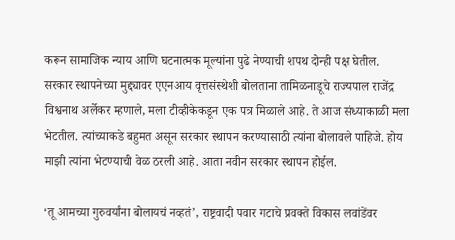करून सामाजिक न्याय आणि घटनात्मक मूल्यांना पुढे नेण्याची शपथ दोन्ही पक्ष घेतील.
सरकार स्थापनेच्या मुद्द्यावर एएनआय वृत्तसंस्थेशी बोलताना तामिळनाडूचे राज्यपाल राजेंद्र विश्वनाथ अर्लेकर म्हणाले, मला टीव्हीकेकडून एक पत्र मिळाले आहे. ते आज संध्याकाळी मला भेटतील. त्यांच्याकडे बहुमत असून सरकार स्थापन करण्यासाठी त्यांना बोलावले पाहिजे. होय माझी त्यांना भेटण्याची वेळ ठरली आहे. आता नवीन सरकार स्थापन होईल.

‘तू आमच्या गुरुवर्यांना बोलायचं नव्हतं’, राष्ट्रवादी पवार गटाचे प्रवक्ते विकास लवांडेंवर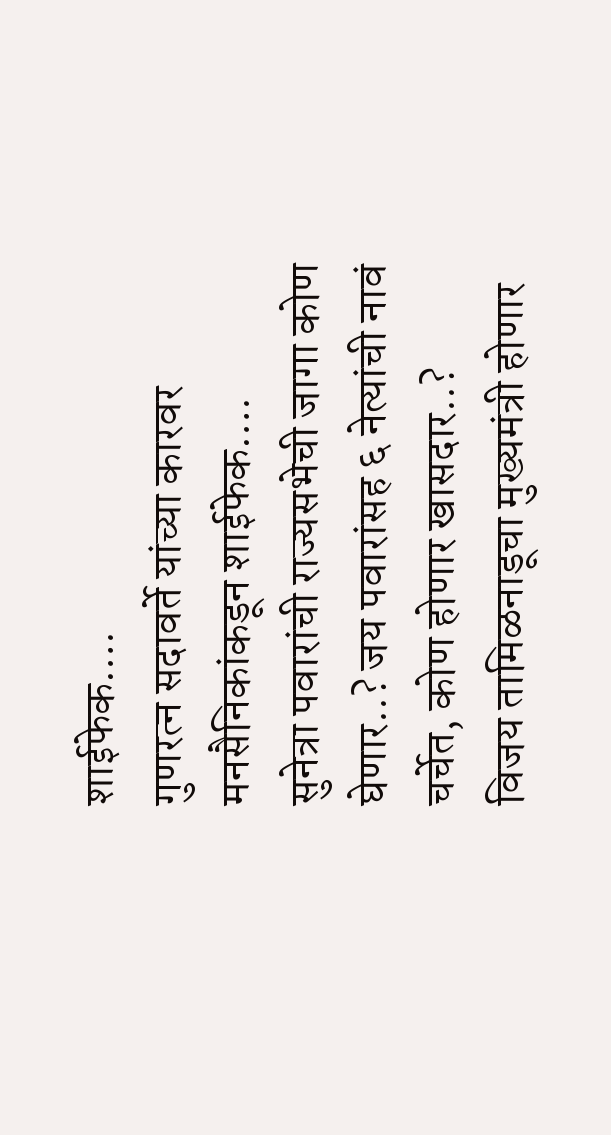शाईफेक….
गुणरत्न सदावर्ते यांच्या कारवर मनसैनिकांकडून शाईफेक….
सुनेत्रा पवारांची राज्यसभेची जागा कोण घेणार..? जय पवारांसह ६ नेत्यांची नावं चर्चेत, कोण होणार खासदार..?
विजय तामिळनाडूचा मुख्यमंत्री होणार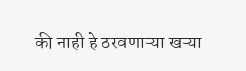की नाही हे ठरवणाऱ्या खऱ्या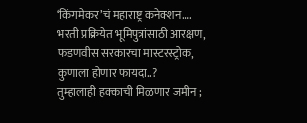‘किंगमेकर’चं महाराष्ट्र कनेक्शन….
भरती प्रक्रियेत भूमिपुत्रांसाठी आरक्षण, फडणवीस सरकारचा मास्टरस्ट्रोक, कुणाला होणार फायदा..?
तुम्हालाही हक्काची मिळणार जमीन ;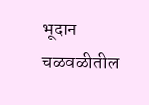भूदान चळवळीतील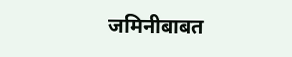जमिनीबाबत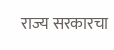राज्य सरकारचा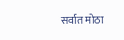सर्वात मोठा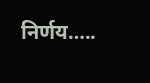निर्णय…..